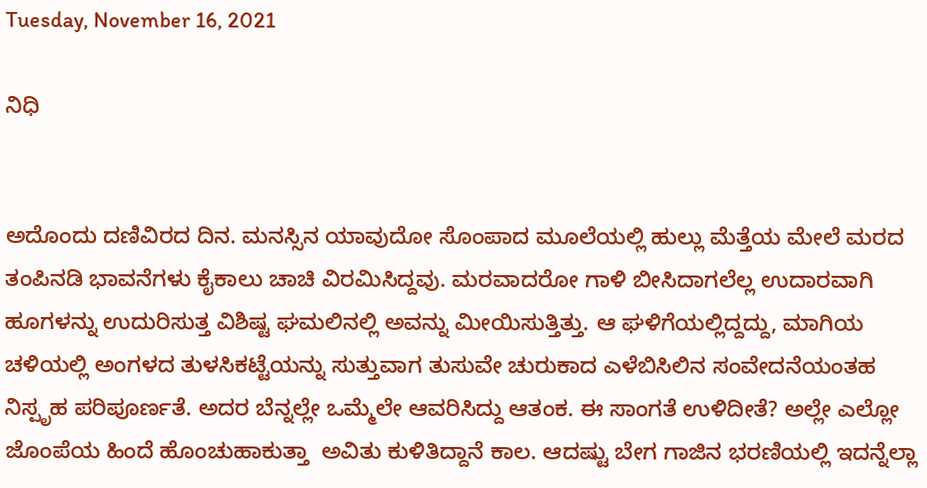Tuesday, November 16, 2021

ನಿಧಿ


ಅದೊಂದು ದಣಿವಿರದ ದಿನ. ಮನಸ್ಸಿನ ಯಾವುದೋ ಸೊಂಪಾದ ಮೂಲೆಯಲ್ಲಿ ಹುಲ್ಲು ಮೆತ್ತೆಯ ಮೇಲೆ ಮರದ ತಂಪಿನಡಿ ಭಾವನೆಗಳು ಕೈಕಾಲು ಚಾಚಿ ವಿರಮಿಸಿದ್ದವು. ಮರವಾದರೋ ಗಾಳಿ ಬೀಸಿದಾಗಲೆಲ್ಲ ಉದಾರವಾಗಿ ಹೂಗಳನ್ನು ಉದುರಿಸುತ್ತ ವಿಶಿಷ್ಟ ಘಮಲಿನಲ್ಲಿ ಅವನ್ನು ಮೀಯಿಸುತ್ತಿತ್ತು. ಆ ಘಳಿಗೆಯಲ್ಲಿದ್ದದ್ದು, ಮಾಗಿಯ ಚಳಿಯಲ್ಲಿ ಅಂಗಳದ ತುಳಸಿಕಟ್ಟೆಯನ್ನು ಸುತ್ತುವಾಗ ತುಸುವೇ ಚುರುಕಾದ ಎಳೆಬಿಸಿಲಿನ ಸಂವೇದನೆಯಂತಹ ನಿಸ್ಪೃಹ ಪರಿಪೂರ್ಣತೆ. ಅದರ ಬೆನ್ನಲ್ಲೇ ಒಮ್ಮೆಲೇ ಆವರಿಸಿದ್ದು ಆತಂಕ. ಈ ಸಾಂಗತೆ ಉಳಿದೀತೆ? ಅಲ್ಲೇ ಎಲ್ಲೋ ಜೊಂಪೆಯ ಹಿಂದೆ ಹೊಂಚುಹಾಕುತ್ತಾ  ಅವಿತು ಕುಳಿತಿದ್ದಾನೆ ಕಾಲ. ಆದಷ್ಟು ಬೇಗ ಗಾಜಿನ ಭರಣಿಯಲ್ಲಿ ಇದನ್ನೆಲ್ಲಾ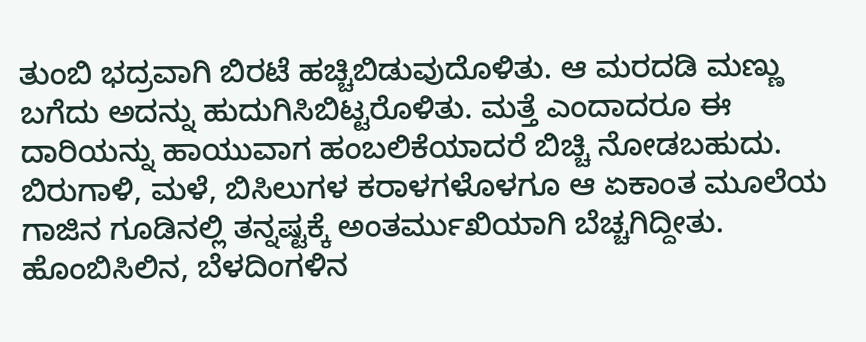ತುಂಬಿ ಭದ್ರವಾಗಿ ಬಿರಟೆ ಹಚ್ಚಿಬಿಡುವುದೊಳಿತು. ಆ ಮರದಡಿ ಮಣ್ಣು ಬಗೆದು ಅದನ್ನು ಹುದುಗಿಸಿಬಿಟ್ಟರೊಳಿತು. ಮತ್ತೆ ಎಂದಾದರೂ ಈ ದಾರಿಯನ್ನು ಹಾಯುವಾಗ ಹಂಬಲಿಕೆಯಾದರೆ ಬಿಚ್ಚಿ ನೋಡಬಹುದು.
ಬಿರುಗಾಳಿ, ಮಳೆ, ಬಿಸಿಲುಗಳ ಕರಾಳಗಳೊಳಗೂ ಆ ಏಕಾಂತ ಮೂಲೆಯ ಗಾಜಿನ ಗೂಡಿನಲ್ಲಿ ತನ್ನಷ್ಟಕ್ಕೆ ಅಂತರ್ಮುಖಿಯಾಗಿ ಬೆಚ್ಚಗಿದ್ದೀತು. ಹೊಂಬಿಸಿಲಿನ, ಬೆಳದಿಂಗಳಿನ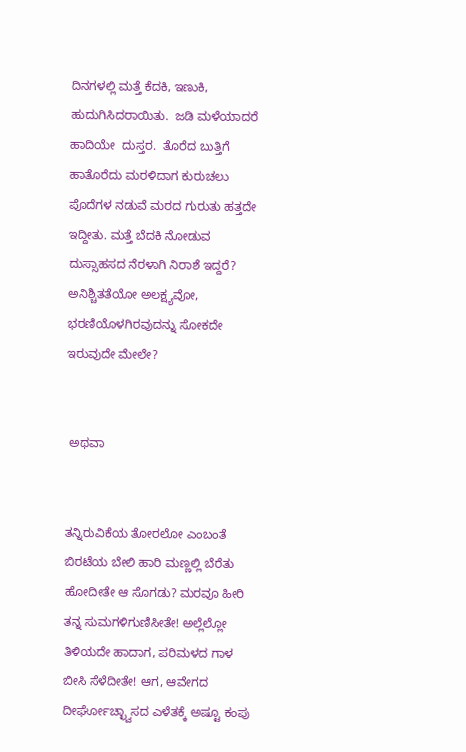ದಿನಗಳಲ್ಲಿ ಮತ್ತೆ ಕೆದಕಿ, ಇಣುಕಿ, ಹುದುಗಿಸಿದರಾಯಿತು.  ಜಡಿ ಮಳೆಯಾದರೆ ಹಾದಿಯೇ  ದುಸ್ತರ.  ತೊರೆದ ಬುತ್ತಿಗೆ ಹಾತೊರೆದು ಮರಳಿದಾಗ ಕುರುಚಲು ಪೊದೆಗಳ ನಡುವೆ ಮರದ ಗುರುತು ಹತ್ತದೇ ಇದ್ದೀತು. ಮತ್ತೆ ಬೆದಕಿ ನೋಡುವ ದುಸ್ಸಾಹಸದ ನೆರಳಾಗಿ ನಿರಾಶೆ ಇದ್ದರೆ? ಅನಿಶ್ಚಿತತೆಯೋ ಅಲಕ್ಷ್ಯವೋ, ಭರಣಿಯೊಳಗಿರವುದನ್ನು ಸೋಕದೇ ಇರುವುದೇ ಮೇಲೇ?


 ಅಥವಾ


ತನ್ನಿರುವಿಕೆಯ ತೋರಲೋ ಎಂಬಂತೆ  ಬಿರಟೆಯ ಬೇಲಿ ಹಾರಿ ಮಣ್ಣಲ್ಲಿ ಬೆರೆತು ಹೋದೀತೇ ಆ ಸೊಗಡು? ಮರವೂ ಹೀರಿ ತನ್ನ ಸುಮಗಳಿಗುಣಿಸೀತೇ! ಅಲ್ಲೆಲ್ಲೋ ತಿಳಿಯದೇ ಹಾದಾಗ, ಪರಿಮಳದ ಗಾಳ ಬೀಸಿ ಸೆಳೆದೀತೇ! ಆಗ, ಆವೇಗದ ದೀರ್ಘೋಚ್ಛ್ವಾಸದ ಎಳೆತಕ್ಕೆ ಅಷ್ಟೂ ಕಂಪು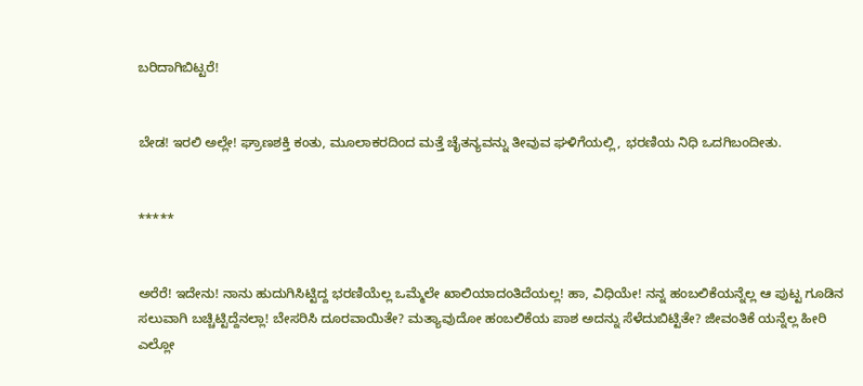ಬರಿದಾಗಿಬಿಟ್ಟರೆ!


ಬೇಡ! ಇರಲಿ ಅಲ್ಲೇ! ಘ್ರಾಣಶಕ್ತಿ ಕಂತು, ಮೂಲಾಕರದಿಂದ ಮತ್ತೆ ಚೈತನ್ಯವನ್ನು ತೀವುವ ಘಳಿಗೆಯಲ್ಲಿ, ಭರಣಿಯ ನಿಧಿ ಒದಗಿಬಂದೀತು.


*****


ಅರೆರೆ! ಇದೇನು! ನಾನು ಹುದುಗಿಸಿಟ್ಟಿದ್ದ ಭರಣಿಯೆಲ್ಲ ಒಮ್ಮೆಲೇ ಖಾಲಿಯಾದಂತಿದೆಯಲ್ಲ! ಹಾ, ವಿಧಿಯೇ! ನನ್ನ ಹಂಬಲಿಕೆಯನ್ನೆಲ್ಲ ಆ ಪುಟ್ಟ ಗೂಡಿನ ಸಲುವಾಗಿ ಬಚ್ಚಿಟ್ಟಿದ್ದೆನಲ್ಲಾ! ಬೇಸರಿಸಿ ದೂರವಾಯಿತೇ? ಮತ್ಯಾವುದೋ ಹಂಬಲಿಕೆಯ ಪಾಶ ಅದನ್ನು ಸೆಳೆದುಬಿಟ್ಟಿತೇ? ಜೀವಂತಿಕೆ ಯನ್ನೆಲ್ಲ ಹೀರಿ ಎಲ್ಲೋ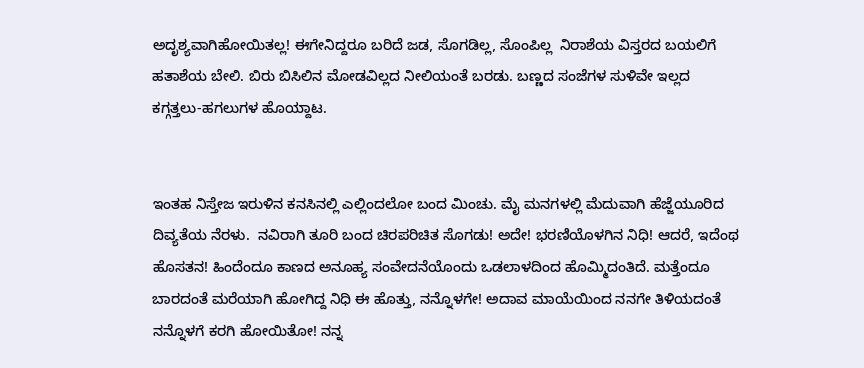ಅದೃಶ್ಯವಾಗಿಹೋಯಿತಲ್ಲ! ಈಗೇನಿದ್ದರೂ ಬರಿದೆ ಜಡ, ಸೊಗಡಿಲ್ಲ, ಸೊಂಪಿಲ್ಲ  ನಿರಾಶೆಯ ವಿಸ್ತರದ ಬಯಲಿಗೆ ಹತಾಶೆಯ ಬೇಲಿ. ಬಿರು ಬಿಸಿಲಿನ ಮೋಡವಿಲ್ಲದ ನೀಲಿಯಂತೆ ಬರಡು. ಬಣ್ಣದ ಸಂಜೆಗಳ ಸುಳಿವೇ ಇಲ್ಲದ ಕಗ್ಗತ್ತಲು-ಹಗಲುಗಳ ಹೊಯ್ದಾಟ.


ಇಂತಹ ನಿಸ್ತೇಜ ಇರುಳಿನ ಕನಸಿನಲ್ಲಿ ಎಲ್ಲಿಂದಲೋ ಬಂದ ಮಿಂಚು. ಮೈ ಮನಗಳಲ್ಲಿ ಮೆದುವಾಗಿ ಹೆಜ್ಜೆಯೂರಿದ ದಿವ್ಯತೆಯ ನೆರಳು.  ನವಿರಾಗಿ ತೂರಿ ಬಂದ ಚಿರಪರಿಚಿತ ಸೊಗಡು! ಅದೇ! ಭರಣಿಯೊಳಗಿನ ನಿಧಿ! ಆದರೆ, ಇದೆಂಥ ಹೊಸತನ! ಹಿಂದೆಂದೂ ಕಾಣದ ಅನೂಹ್ಯ ಸಂವೇದನೆಯೊಂದು ಒಡಲಾಳದಿಂದ ಹೊಮ್ಮಿದಂತಿದೆ. ಮತ್ತೆಂದೂ ಬಾರದಂತೆ ಮರೆಯಾಗಿ ಹೋಗಿದ್ದ ನಿಧಿ ಈ ಹೊತ್ತು, ನನ್ನೊಳಗೇ! ಅದಾವ ಮಾಯೆಯಿಂದ ನನಗೇ ತಿಳಿಯದಂತೆ ನನ್ನೊಳಗೆ ಕರಗಿ ಹೋಯಿತೋ! ನನ್ನ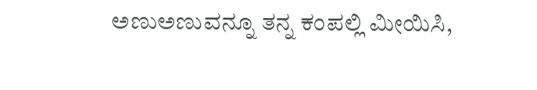ಅಣುಅಣುವನ್ನೂ ತನ್ನ ಕಂಪಲ್ಲಿ ಮೀಯಿಸಿ,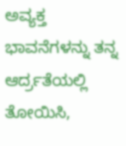ಅವ್ಯಕ್ತ ಭಾವನೆಗಳನ್ನು ತನ್ನ ಆರ್ದ್ರತೆಯಲ್ಲಿ ತೋಯಿಸಿ,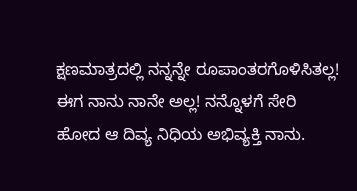ಕ್ಷಣಮಾತ್ರದಲ್ಲಿ ನನ್ನನ್ನೇ ರೂಪಾಂತರಗೊಳಿಸಿತಲ್ಲ! ಈಗ ನಾನು ನಾನೇ ಅಲ್ಲ! ನನ್ನೊಳಗೆ ಸೇರಿ ಹೋದ ಆ ದಿವ್ಯ ನಿಧಿಯ ಅಭಿವ್ಯಕ್ತಿ ನಾನು.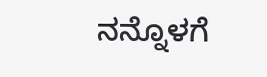ನನ್ನೊಳಗೆ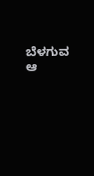ಬೆಳಗುವ ಆ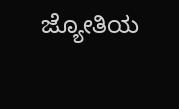ಜ್ಯೋತಿಯ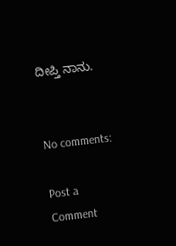ದೀಪ್ತಿ ನಾನು.


No comments:

Post a Comment